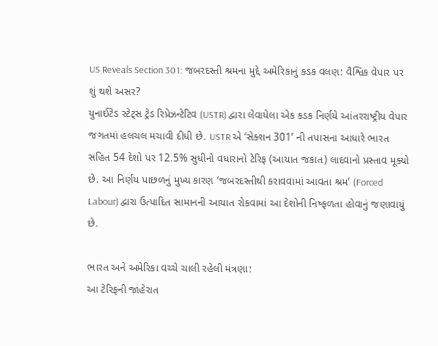US Reveals Section 301: જબરદસ્તી શ્રમના મુદ્દે અમેરિકાનું કડક વલણ: વૈશ્વિક વેપાર પર શું થશે અસર?
યુનાઈટેડ સ્ટેટ્સ ટ્રેડ રિપ્રેઝન્ટેટિવ (USTR) દ્વારા લેવાયેલા એક કડક નિર્ણયે આંતરરાષ્ટ્રીય વેપાર જગતમાં હલચલ મચાવી દીધી છે. USTR એ ‘સેક્શન 301’ ની તપાસના આધારે ભારત સહિત 54 દેશો પર 12.5% સુધીનો વધારાનો ટેરિફ (આયાત જકાત) લાદવાનો પ્રસ્તાવ મૂક્યો છે. આ નિર્ણય પાછળનું મુખ્ય કારણ ‘જબરદસ્તીથી કરાવવામાં આવતા શ્રમ’ (Forced Labour) દ્વારા ઉત્પાદિત સામાનની આયાત રોકવામાં આ દેશોની નિષ્ફળતા હોવાનું જણાવાયું છે.

ભારત અને અમેરિકા વચ્ચે ચાલી રહેલી મંત્રણા:
આ ટેરિફની જાહેરાત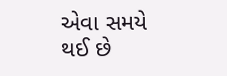એવા સમયે થઈ છે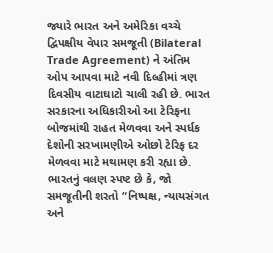જ્યારે ભારત અને અમેરિકા વચ્ચે દ્વિપક્ષીય વેપાર સમજૂતી (Bilateral Trade Agreement) ને અંતિમ ઓપ આપવા માટે નવી દિલ્હીમાં ત્રણ દિવસીય વાટાઘાટો ચાલી રહી છે. ભારત સરકારના અધિકારીઓ આ ટેરિફના બોજમાંથી રાહત મેળવવા અને સ્પર્ધક દેશોની સરખામણીએ ઓછો ટેરિફ દર મેળવવા માટે મથામણ કરી રહ્યા છે. ભારતનું વલણ સ્પષ્ટ છે કે, જો સમજૂતીની શરતો “નિષ્પક્ષ, ન્યાયસંગત અને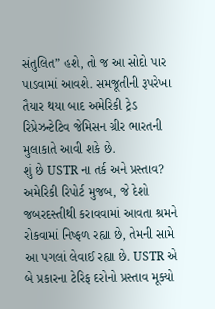સંતુલિત” હશે, તો જ આ સોદો પાર પાડવામાં આવશે. સમજૂતીની રૂપરેખા તૈયાર થયા બાદ અમેરિકી ટ્રેડ રિપ્રેઝન્ટેટિવ જેમિસન ગ્રીર ભારતની મુલાકાતે આવી શકે છે.
શું છે USTR ના તર્ક અને પ્રસ્તાવ?
અમેરિકી રિપોર્ટ મુજબ, જે દેશો જબરદસ્તીથી કરાવવામાં આવતા શ્રમને રોકવામાં નિષ્ફળ રહ્યા છે, તેમની સામે આ પગલાં લેવાઈ રહ્યા છે. USTR એ બે પ્રકારના ટેરિફ દરોનો પ્રસ્તાવ મૂક્યો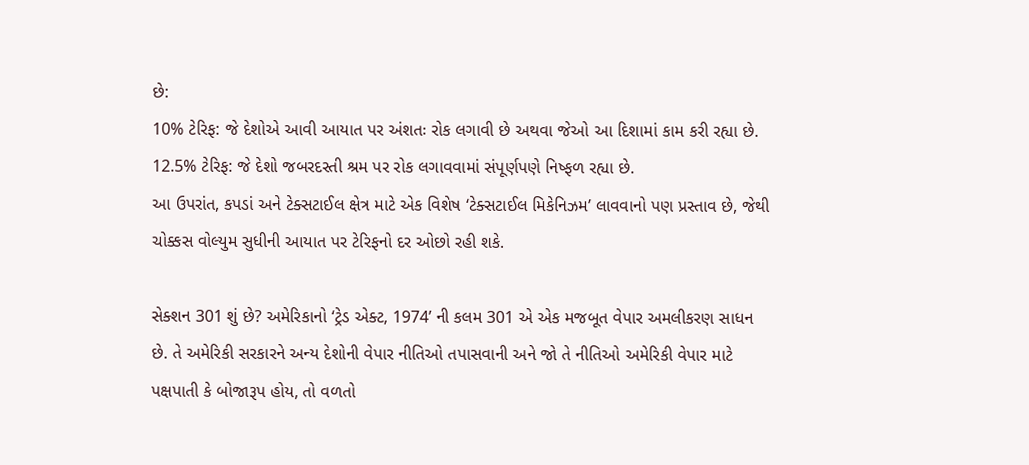છે:
10% ટેરિફ: જે દેશોએ આવી આયાત પર અંશતઃ રોક લગાવી છે અથવા જેઓ આ દિશામાં કામ કરી રહ્યા છે.
12.5% ટેરિફ: જે દેશો જબરદસ્તી શ્રમ પર રોક લગાવવામાં સંપૂર્ણપણે નિષ્ફળ રહ્યા છે.
આ ઉપરાંત, કપડાં અને ટેક્સટાઈલ ક્ષેત્ર માટે એક વિશેષ ‘ટેક્સટાઈલ મિકેનિઝમ’ લાવવાનો પણ પ્રસ્તાવ છે, જેથી ચોક્કસ વોલ્યુમ સુધીની આયાત પર ટેરિફનો દર ઓછો રહી શકે.

સેક્શન 301 શું છે? અમેરિકાનો ‘ટ્રેડ એક્ટ, 1974’ ની કલમ 301 એ એક મજબૂત વેપાર અમલીકરણ સાધન છે. તે અમેરિકી સરકારને અન્ય દેશોની વેપાર નીતિઓ તપાસવાની અને જો તે નીતિઓ અમેરિકી વેપાર માટે પક્ષપાતી કે બોજારૂપ હોય, તો વળતો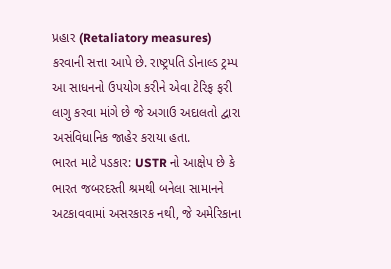પ્રહાર (Retaliatory measures) કરવાની સત્તા આપે છે. રાષ્ટ્રપતિ ડોનાલ્ડ ટ્રમ્પ આ સાધનનો ઉપયોગ કરીને એવા ટેરિફ ફરી લાગુ કરવા માંગે છે જે અગાઉ અદાલતો દ્વારા અસંવિધાનિક જાહેર કરાયા હતા.
ભારત માટે પડકાર: USTR નો આક્ષેપ છે કે ભારત જબરદસ્તી શ્રમથી બનેલા સામાનને અટકાવવામાં અસરકારક નથી, જે અમેરિકાના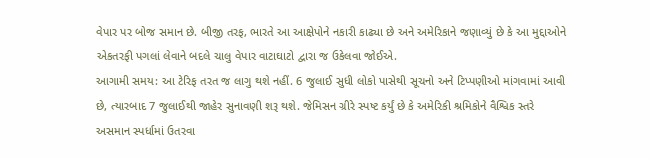વેપાર પર બોજ સમાન છે. બીજી તરફ, ભારતે આ આક્ષેપોને નકારી કાઢ્યા છે અને અમેરિકાને જણાવ્યું છે કે આ મુદ્દાઓને એકતરફી પગલાં લેવાને બદલે ચાલુ વેપાર વાટાઘાટો દ્વારા જ ઉકેલવા જોઈએ.
આગામી સમય: આ ટેરિફ તરત જ લાગુ થશે નહીં. 6 જુલાઈ સુધી લોકો પાસેથી સૂચનો અને ટિપ્પણીઓ માંગવામાં આવી છે, ત્યારબાદ 7 જુલાઈથી જાહેર સુનાવણી શરૂ થશે. જેમિસન ગ્રીરે સ્પષ્ટ કર્યું છે કે અમેરિકી શ્રમિકોને વૈશ્વિક સ્તરે અસમાન સ્પર્ધામાં ઉતરવા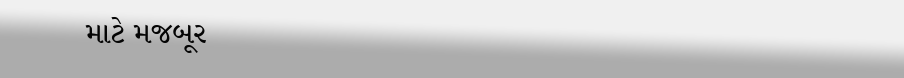માટે મજબૂર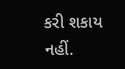કરી શકાય નહીં.